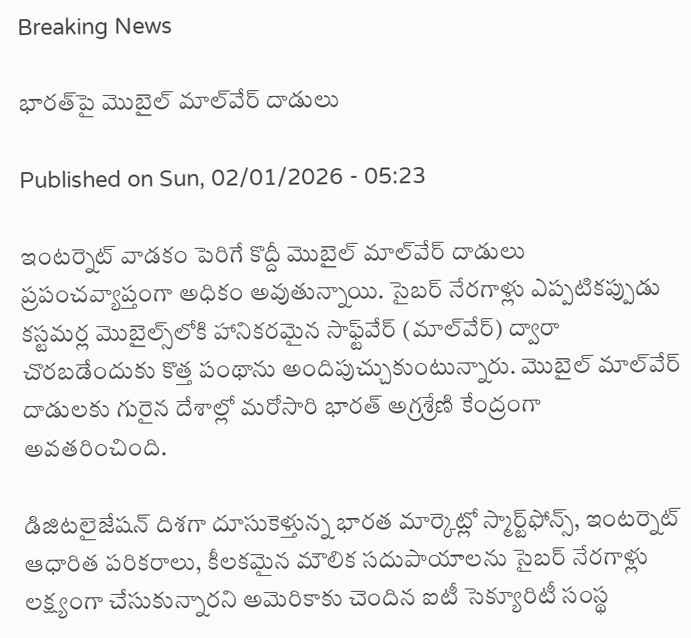Breaking News

భారత్‌పై మొబైల్‌ మాల్‌వేర్‌ దాడులు

Published on Sun, 02/01/2026 - 05:23

ఇంటర్నెట్‌ వాడకం పెరిగే కొద్దీ మొబైల్‌ మాల్‌వేర్‌ దాడులు ప్రపంచవ్యాప్తంగా అధికం అవుతున్నాయి. సైబర్‌ నేరగాళ్లు ఎప్పటికప్పుడు కస్టమర్ల మొబైల్స్‌లోకి హానికరమైన సాఫ్ట్‌వేర్‌ (మాల్‌వేర్‌) ద్వారా చొరబడేందుకు కొత్త పంథాను అందిపుచ్చుకుంటున్నారు. మొబైల్‌ మాల్‌వేర్‌ దాడులకు గురైన దేశాల్లో మరోసారి భారత్‌ అగ్రశ్రేణి కేంద్రంగా అవతరించింది.

డిజిటలైజేషన్‌ దిశగా దూసుకెళ్తున్న భారత మార్కెట్లో స్మార్ట్‌ఫోన్స్, ఇంటర్నెట్‌ ఆధారిత పరికరాలు, కీలకమైన మౌలిక సదుపాయాలను సైబర్‌ నేరగాళ్లు లక్ష్యంగా చేసుకున్నారని అమెరికాకు చెందిన ఐటీ సెక్యూరిటీ సంస్థ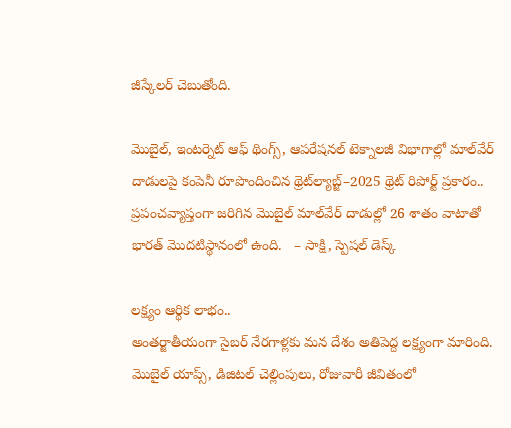జీస్కేలర్‌ చెబుతోంది.

మొబైల్, ఇంటర్నెట్‌ ఆఫ్‌ థింగ్స్, ఆపరేషనల్‌ టెక్నాలజీ విభాగాల్లో మాల్‌వేర్‌ దాడులపై కంపెనీ రూపొందించిన థ్రెట్‌ల్యాబ్జ్‌–2025 థ్రెట్‌ రిపోర్ట్‌ ప్రకారం.. ప్రపంచవ్యాప్తంగా జరిగిన మొబైల్‌ మాల్‌వేర్‌ దాడుల్లో 26 శాతం వాటాతో భారత్‌ మొదటిస్థానంలో ఉంది.   – సాక్షి, స్పెషల్‌ డెస్క్‌

లక్ష్యం ఆర్థిక లాభం..
అంతర్జాతీయంగా సైబర్‌ నేరగాళ్లకు మన దేశం అతిపెద్ద లక్ష్యంగా మారింది. మొబైల్‌ యాప్స్, డిజిటల్‌ చెల్లింపులు, రోజువారీ జీవితంలో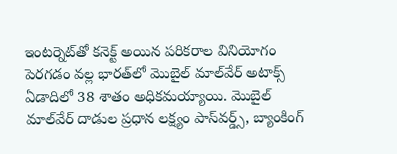ఇంటర్నెట్‌తో కనెక్ట్‌ అయిన పరికరాల వినియోగం పెరగడం వల్ల భారత్‌లో మొబైల్‌ మాల్‌వేర్‌ అటాక్స్‌ ఏడాదిలో 38 శాతం అధికమయ్యాయి. మొబైల్‌ మాల్‌వేర్‌ దాడుల ప్రధాన లక్ష్యం పాస్‌వర్డ్స్, బ్యాంకింగ్‌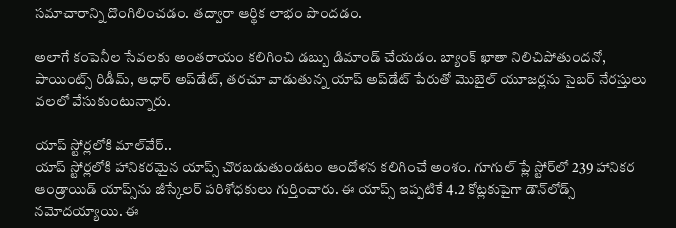సమాచారాన్ని దొంగిలించడం. తద్వారా ఆర్థిక లాభం పొందడం.

అలాగే కంపెనీల సేవలకు అంతరాయం కలిగించి డబ్బు డిమాండ్‌ చేయడం. బ్యాంక్‌ ఖాతా నిలిచిపోతుందనో, పాయింట్స్‌ రిడీమ్, ఆధార్‌ అప్‌డేట్, తరచూ వాడుతున్న యాప్‌ అప్‌డేట్‌ పేరుతో మొబైల్‌ యూజర్లను సైబర్‌ నేరస్తులు వలలో వేసుకుంటున్నారు.

యాప్‌ స్టోర్లలోకి మాల్‌వేర్‌..
యాప్‌ స్టోర్లలోకి హానికరమైన యాప్స్‌ చొరబడుతుండటం ఆందోళన కలిగించే అంశం. గూగుల్‌ ప్లే స్టోర్‌లో 239 హానికర ఆండ్రాయిడ్‌ యాప్స్‌ను జీస్కేలర్‌ పరిశోధకులు గుర్తించారు. ఈ యాప్స్‌ ఇప్పటికే 4.2 కోట్లకుపైగా డౌన్‌లోడ్స్‌ నమోదయ్యాయి. ఈ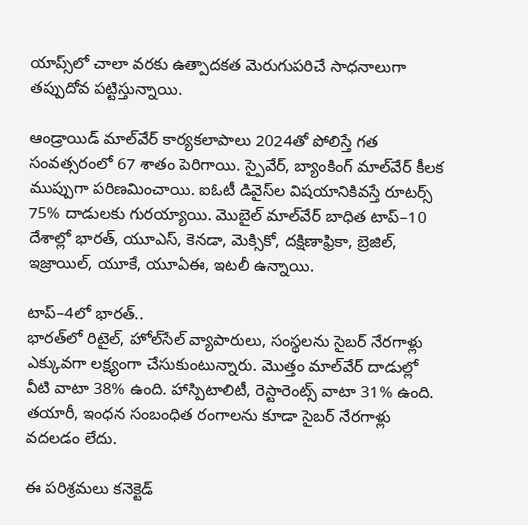యాప్స్‌లో చాలా వరకు ఉత్పాదకత మెరుగుపరిచే సాధనాలుగా తప్పుదోవ పట్టిస్తున్నాయి.

ఆండ్రాయిడ్‌ మాల్‌వేర్‌ కార్యకలాపాలు 2024తో పోలిస్తే గత సంవత్సరంలో 67 శాతం పెరిగాయి. స్పైవేర్, బ్యాంకింగ్‌ మాల్‌వేర్‌ కీలక ముప్పుగా పరిణమించాయి. ఐఓటీ డివైస్‌ల విషయానికివస్తే రూటర్స్‌ 75% దాడులకు గురయ్యాయి. మొబైల్‌ మాల్‌వేర్‌ బాధిత టాప్‌–10 దేశాల్లో భారత్, యూఎస్, కెనడా, మెక్సికో, దక్షిణాఫ్రికా, బ్రెజిల్, ఇజ్రాయిల్, యూకే, యూఏఈ, ఇటలీ ఉన్నాయి.

టాప్‌–4లో భారత్‌..
భారత్‌లో రిటైల్, హోల్‌సేల్‌ వ్యాపారులు, సంస్థలను సైబర్‌ నేరగాళ్లు ఎక్కువగా లక్ష్యంగా చేసుకుంటున్నారు. మొత్తం మాల్‌వేర్‌ దాడుల్లో వీటి వాటా 38% ఉంది. హాస్పిటాలిటీ, రెస్టారెంట్స్‌ వాటా 31% ఉంది. తయారీ, ఇంధన సంబంధిత రంగాలను కూడా సైబర్‌ నేరగాళ్లు వదలడం లేదు.

ఈ పరిశ్రమలు కనెక్టెడ్‌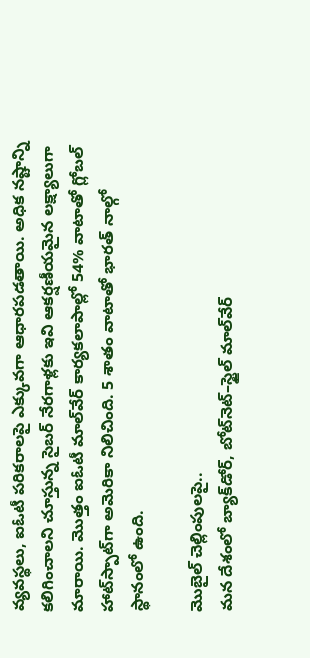వ్యవస్థలు, ఐఓటీ పరికరాలపై ఎక్కువగా ఆధారపడతాయి. అధిక నష్టాన్ని కలిగించాలని చూస్తున్న సైబర్‌ నేరగాళ్లకు ఇవి ఆకర్షణీయమైన లక్ష్యాలుగా మారాయి. మొత్తం ఐఓటీ మాల్‌వేర్‌ కార్యకలాపాల్లో 54% వాటాతో గ్లోబల్‌ హాట్‌స్పాట్‌గా అమెరికా నిలిచింది. 5 శాతం వాటాతో భారత్‌ నాల్గో స్థానంలో ఉంది.

మొబైల్‌ చెల్లింపులపై..
మన దేశంలో బ్యాక్‌డోర్, బోట్‌నెట్‌–స్టైల్‌ మాల్‌వేర్‌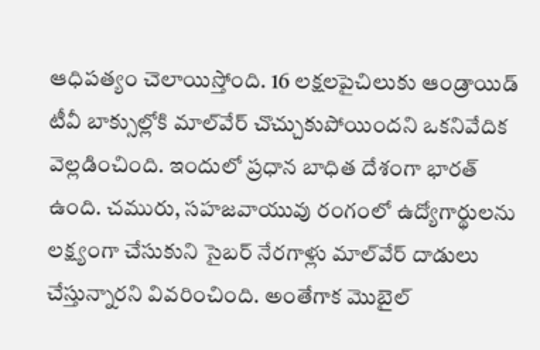ఆధిపత్యం చెలాయిస్తోంది. 16 లక్షలపైచిలుకు ఆండ్రాయిడ్‌ టీవీ బాక్సుల్లోకి మాల్‌వేర్‌ చొచ్చుకుపోయిందని ఒకనివేదిక వెల్లడించింది. ఇందులో ప్రధాన బాధిత దేశంగా భారత్‌ ఉంది. చమురు, సహజవాయువు రంగంలో ఉద్యోగార్థులను లక్ష్యంగా చేసుకుని సైబర్‌ నేరగాళ్లు మాల్‌వేర్‌ దాడులు చేస్తున్నారని వివరించింది. అంతేగాక మొబైల్‌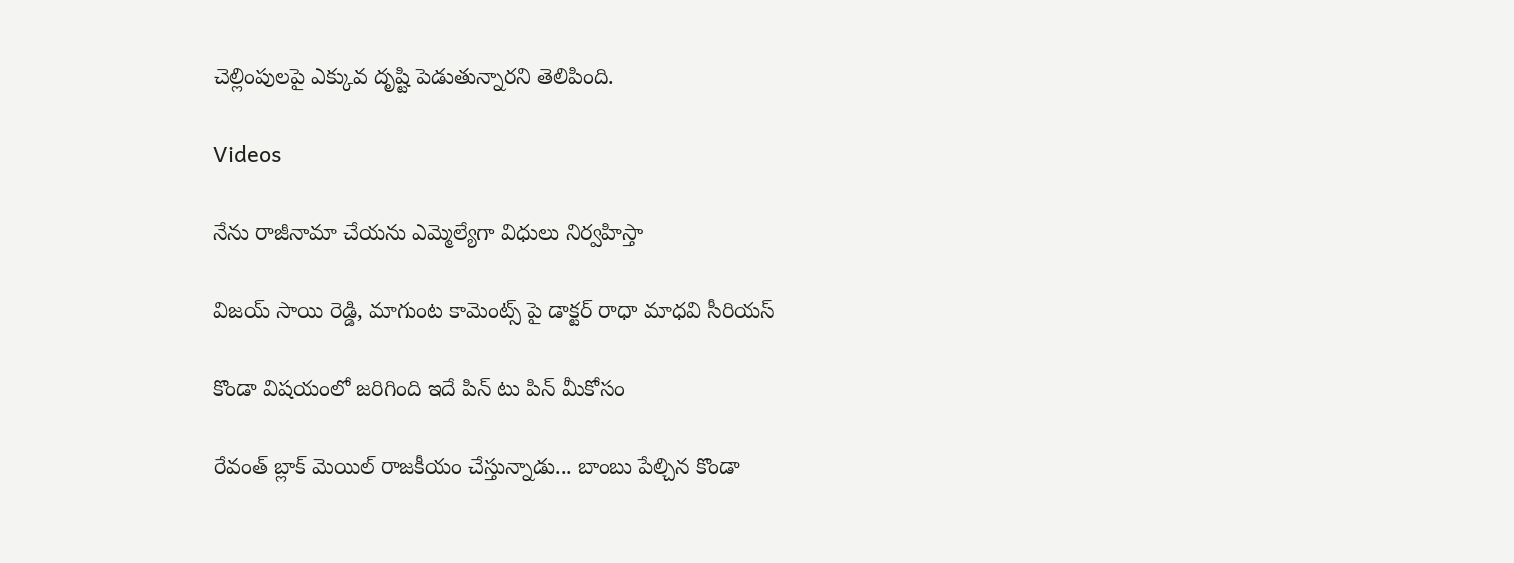చెల్లింపులపై ఎక్కువ దృష్టి పెడుతున్నారని తెలిపింది.

Videos

నేను రాజీనామా చేయను ఎమ్మెల్యేగా విధులు నిర్వహిస్తా

విజయ్ సాయి రెడ్డి, మాగుంట కామెంట్స్ పై డాక్టర్ రాధా మాధవి సీరియస్

కొండా విషయంలో జరిగింది ఇదే పిన్ టు పిన్ మీకోసం

రేవంత్ బ్లాక్ మెయిల్ రాజకీయం చేస్తున్నాడు... బాంబు పేల్చిన కొండా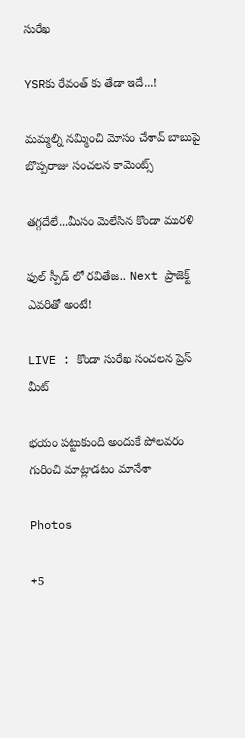సురేఖ

YSRకు రేవంత్ కు తేడా ఇదే...!

మమ్మల్ని నమ్మించి మోసం చేశావ్ బాబుపై బొప్పరాజు సంచలన కామెంట్స్

తగ్గదేలే...మీసం మెలేసిన కొండా మురళి

ఫుల్ స్పీడ్ లో రవితేజ.. Next ప్రాజెక్ట్ ఎవరితో అంటే!

LIVE : కొండా సురేఖ సంచలన ప్రెస్ మీట్

భయం పట్టుకుంది అందుకే పోలవరం గురించి మాట్లాడటం మానేశా

Photos

+5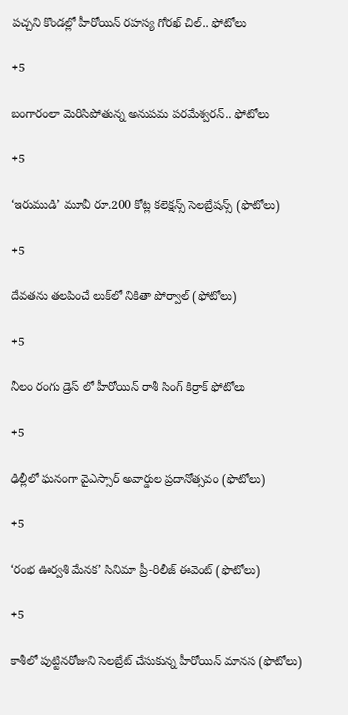పచ్చని కొండల్లో హీరోయిన్ రహస్య గోరఖ్ చిల్.. ఫోటోలు

+5

బంగారంలా మెరిసిపోతున్న అనుపమ పరమేశ్వరన్.. ఫోటోలు

+5

‘ఇరుముడి’ మూవీ రూ.200 కోట్ల కలెక్షన్స్ సెలబ్రేషన్స్ (ఫొటోలు)

+5

దేవతను తలపించే లుక్‌లో నికితా పోర్వాల్‌ (ఫోటోలు)

+5

నీలం రంగు డ్రెస్ లో హీరోయిన్ రాశీ సింగ్ కిర్రాక్ ఫోటోలు

+5

ఢిల్లీలో ఘనంగా వైఎస్సార్‌ అవార్డుల ప్రదానోత్సవం (ఫొటోలు)

+5

‘రంభ ఊర్వశి మేనక’ సినిమా ప్రీ-రిలీజ్ ఈవెంట్‌ (ఫొటోలు)

+5

కాశీలో పుట్టినరోజుని సెలబ్రేట్ చేసుకున్న హీరోయిన్ మానస (ఫొటోలు)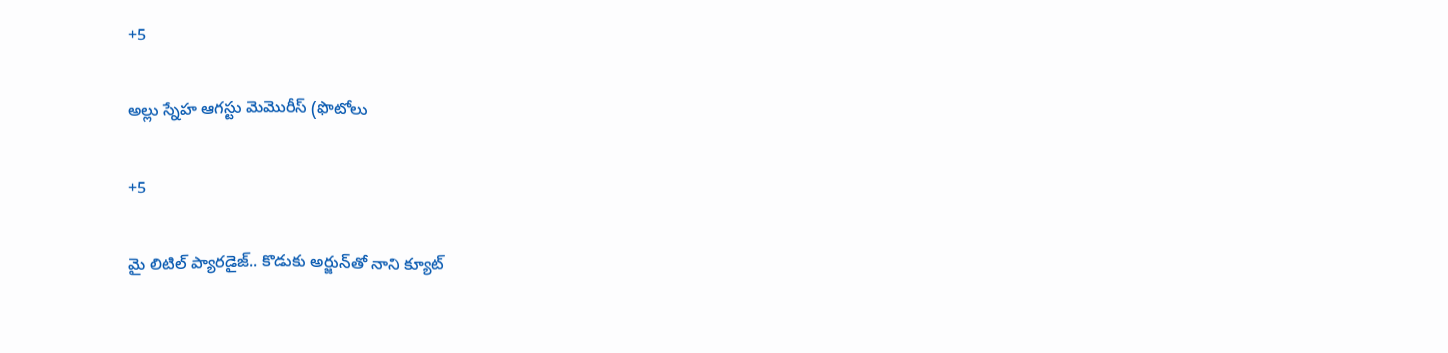+5

అల్లు స్నేహ ఆగస్టు మెమొరీస్ (ఫొటోలు

+5

మై లిటిల్ ప్యారడైజ్‌.. కొడుకు అర్జున్‌తో నాని క్యూట్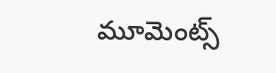మూమెంట్స్‌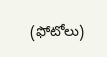(ఫోటోలు)